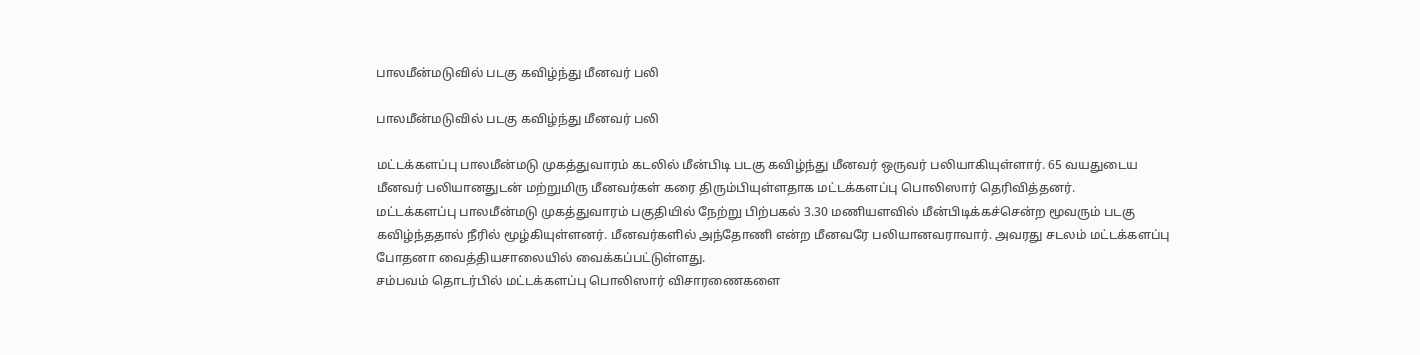பாலமீன்மடுவில் படகு கவிழ்ந்து மீனவர் பலி

பாலமீன்மடுவில் படகு கவிழ்ந்து மீனவர் பலி

மட்டக்களப்பு பாலமீன்மடு முகத்துவாரம் கடலில் மீன்பிடி படகு கவிழ்ந்து மீனவர் ஒருவர் பலியாகியுள்ளார். 65 வயதுடைய மீனவர் பலியானதுடன் மற்றுமிரு மீனவர்கள் கரை திரும்பியுள்ளதாக மட்டக்களப்பு பொலிஸார் தெரிவித்தனர்.
மட்டக்களப்பு பாலமீன்மடு முகத்துவாரம் பகுதியில் நேற்று பிற்பகல் 3.30 மணியளவில் மீன்பிடிக்கச்சென்ற மூவரும் படகு கவிழ்ந்ததால் நீரில் மூழ்கியுள்ளனர். மீனவர்களில் அந்தோணி என்ற மீனவரே பலியானவராவார். அவரது சடலம் மட்டக்களப்பு போதனா வைத்தியசாலையில் வைக்கப்பட்டுள்ளது.
சம்பவம் தொடர்பில் மட்டக்களப்பு பொலிஸார் விசாரணைகளை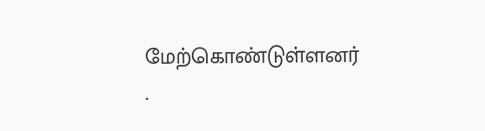மேற்கொண்டுள்ளனர்
.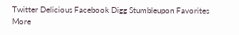Twitter Delicious Facebook Digg Stumbleupon Favorites More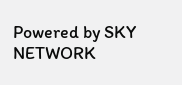Powered by SKY NETWORK